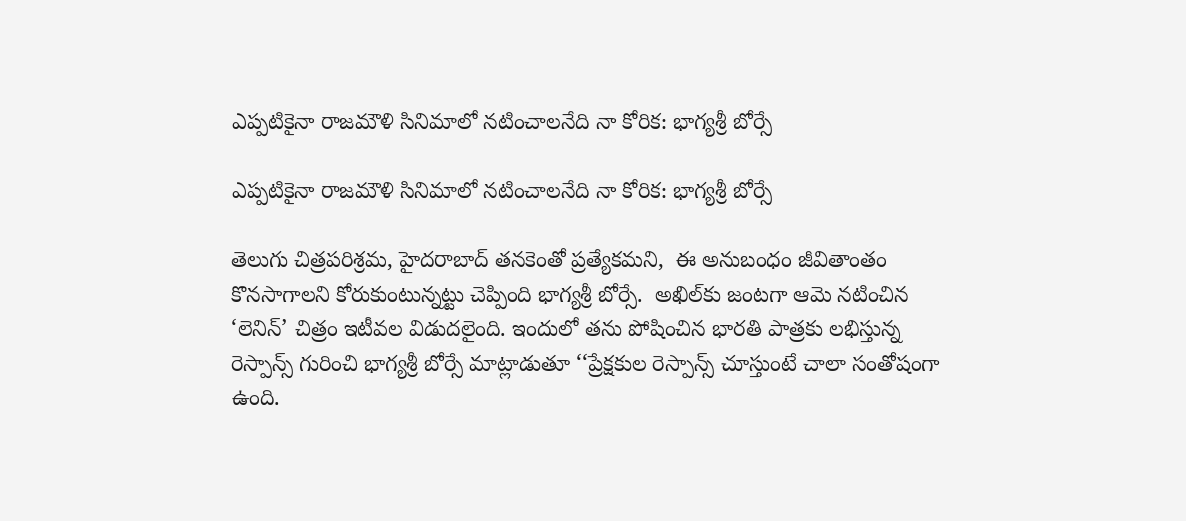ఎప్పటికైనా రాజమౌళి సినిమాలో నటించాలనేది నా కోరిక: భాగ్యశ్రీ బోర్సే

ఎప్పటికైనా రాజమౌళి సినిమాలో నటించాలనేది నా కోరిక: భాగ్యశ్రీ బోర్సే

తెలుగు చిత్రపరిశ్రమ, హైదరాబాద్ తనకెంతో ప్రత్యేకమని,  ఈ అనుబంధం జీవితాంతం కొనసాగాలని కోరుకుంటున్నట్టు చెప్పింది భాగ్యశ్రీ బోర్సే.  అఖిల్‌‌కు జంటగా ఆమె నటించిన ‘లెనిన్‌‌’ చిత్రం ఇటీవల విడుదలైంది. ఇందులో తను పోషించిన భారతి పాత్రకు లభిస్తున్న రెస్పాన్స్‌‌ గురించి భాగ్యశ్రీ బోర్సే మాట్లాడుతూ ‘‘ప్రేక్షకుల రెస్పాన్స్‌‌ చూస్తుంటే చాలా సంతోషంగా ఉంది.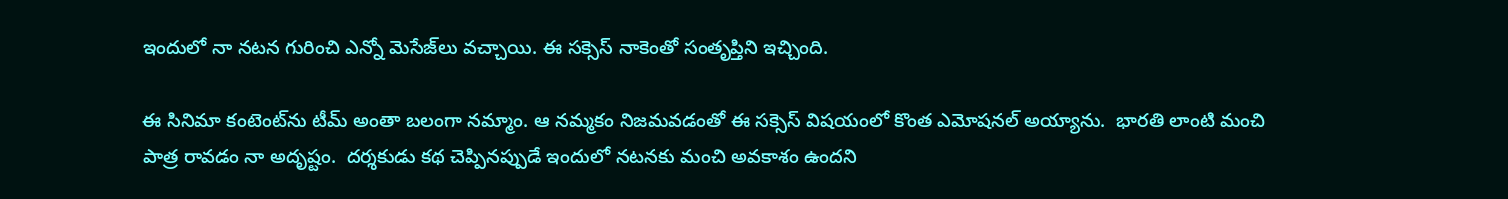ఇందులో నా నటన గురించి ఎన్నో మెసేజ్‌‌లు వచ్చాయి. ఈ సక్సెస్‌‌ నాకెంతో సంతృప్తిని ఇచ్చింది.

ఈ సినిమా కంటెంట్‌‌ను టీమ్‌‌ అంతా బలంగా నమ్మాం. ఆ నమ్మకం నిజమవడంతో ఈ సక్సెస్‌‌ విషయంలో కొంత ఎమోషనల్‌‌ అయ్యాను.  భారతి లాంటి మంచి పాత్ర రావడం నా అదృష్టం.  దర్శకుడు కథ చెప్పినప్పుడే ఇందులో నటనకు మంచి అవకాశం ఉందని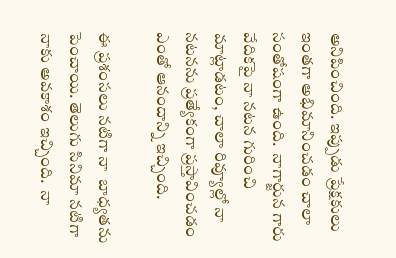అనిపించింది. ఇప్పుడు ప్రేక్షకులు ఇంతగా అభిమానించడం చాలా సంతోషంగా ఉంది.  నాగార్జున గారు వేదికపై నా నటన గురించి మాట్లాడటం, చాలా రివ్యూల్లో నా నటనను ప్రత్యేకంగా ప్రస్తావించడం ఎంతో ఆనందాన్ని ఇచ్చింది.

ఈ ప్రశంసలు నటిగా నా  బాధ్యతను పెంచాయి. తెలుగు సినిమా నటిగా నాకు అవకాశం ఇచ్చింది.  నా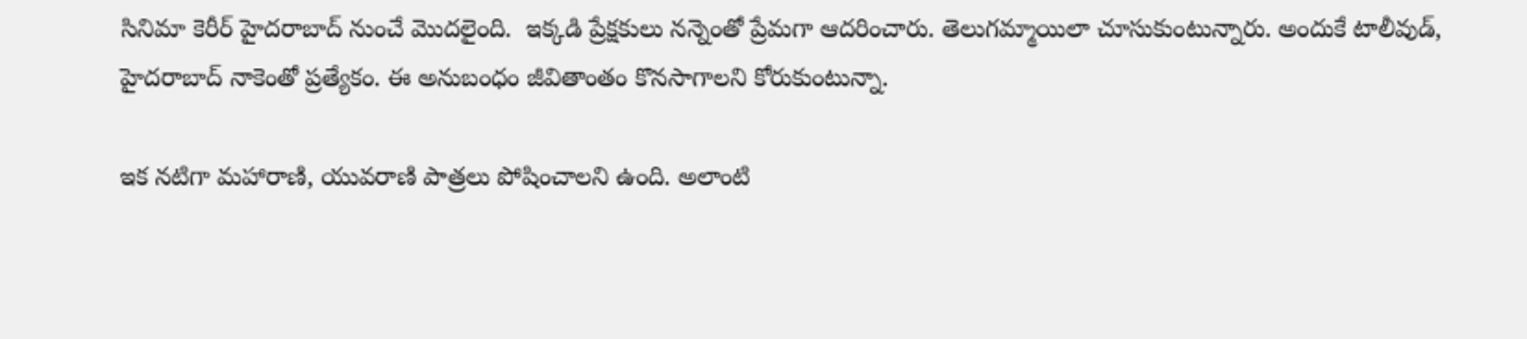సినిమా కెరీర్‌‌‌‌ హైదరాబాద్‌‌ నుంచే మొదలైంది.  ఇక్కడి ప్రేక్షకులు నన్నెంతో ప్రేమగా ఆదరించారు. తెలుగమ్మాయిలా చూసుకుంటున్నారు. అందుకే టాలీవుడ్‌‌,  హైదరాబాద్‌‌ నాకెంతో ప్రత్యేకం. ఈ అనుబంధం జీవితాంతం కొనసాగాలని కోరుకుంటున్నా.

ఇక నటిగా మహారాణి, యువరాణి పాత్రలు పోషించాలని ఉంది. అలాంటి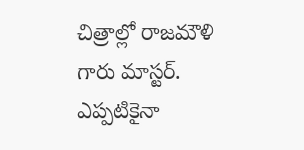చిత్రాల్లో రాజమౌళి గారు మాస్టర్. ఎప్పటికైనా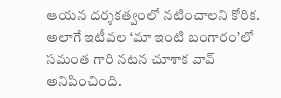ఆయన దర్శకత్వంలో నటించాలని కోరిక. అలాగే ఇటీవల ‘మా ఇంటి బంగారం’లో సమంత గారి నటన చూశాక వావ్ అనిపించింది.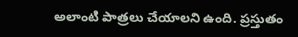అలాంటి పాత్రలు చేయాలని ఉంది. ప్రస్తుతం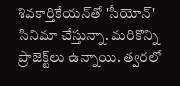శివకార్తికేయన్‌‌తో 'సీయోన్' సినిమా చేస్తున్నా. మరికొన్ని ప్రాజెక్ట్‌‌లు ఉన్నాయి. త్వరలో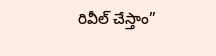రివీల్ చేస్తాం”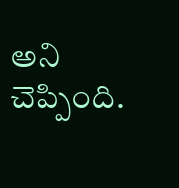అని చెప్పింది.